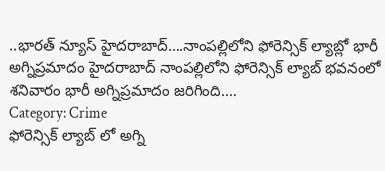..భారత్ న్యూస్ హైదరాబాద్….నాంపల్లిలోని ఫోరెన్సిక్ ల్యాబ్లో భారీ అగ్నిప్రమాదం హైదరాబాద్ నాంపల్లిలోని ఫోరెన్సిక్ ల్యాబ్ భవనంలో శనివారం భారీ అగ్నిప్రమాదం జరిగింది.…
Category: Crime
ఫోరెన్సిక్ ల్యాబ్ లో అగ్ని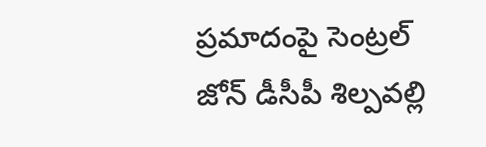ప్రమాదంపై సెంట్రల్ జోన్ డీసీపీ శిల్పవల్లి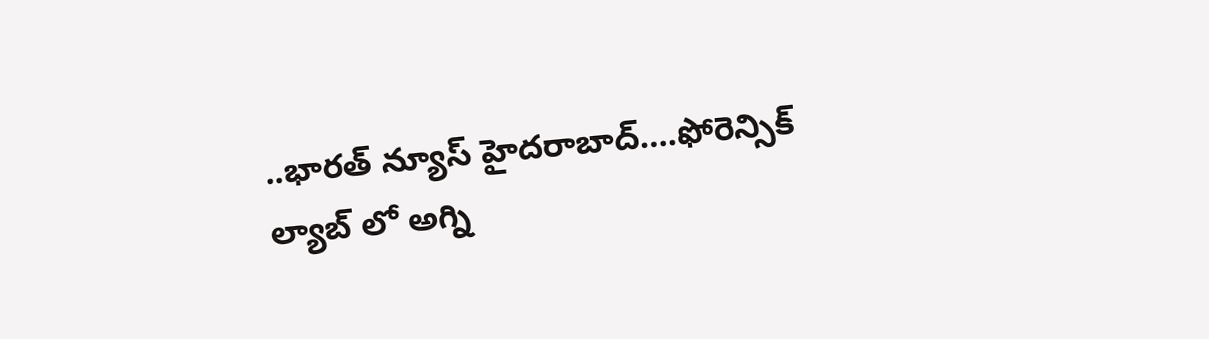..భారత్ న్యూస్ హైదరాబాద్….ఫోరెన్సిక్ ల్యాబ్ లో అగ్ని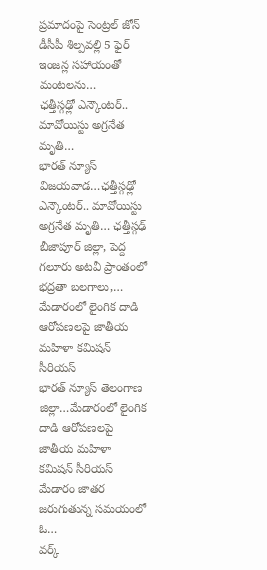ప్రమాదంపై సెంట్రల్ జోన్ డీసీపీ శిల్పవల్లి 5 ఫైర్ ఇంజన్ల సహాయంతో మంటలను…
ఛత్తీస్గఢ్లో ఎన్కౌంటర్.. మావోయిస్టు అగ్రనేత మృతి…
భారత్ న్యూస్ విజయవాడ…ఛత్తీస్గఢ్లో ఎన్కౌంటర్.. మావోయిస్టు అగ్రనేత మృతి… ఛత్తీస్గఢ్ బీజాపూర్ జిల్లా, పెద్ద గలూరు అటవీ ప్రాంతంలో భద్రతా బలగాలు,…
మేడారంలో లైంగిక దాడి ఆరోపణలపై జాతీయ మహిళా కమిషన్ సీరియస్
భారత్ న్యూస్ తెలంగాణ జిల్లా…మేడారంలో లైంగిక దాడి ఆరోపణలపై జాతీయ మహిళా కమిషన్ సీరియస్ మేడారం జాతర జరుగుతున్న సమయంలో ఓ…
వర్క్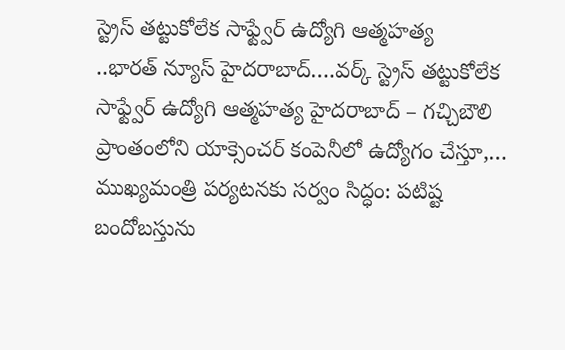స్ట్రెస్ తట్టుకోలేక సాఫ్ట్వేర్ ఉద్యోగి ఆత్మహత్య
..భారత్ న్యూస్ హైదరాబాద్….వర్క్ స్ట్రెస్ తట్టుకోలేక సాఫ్ట్వేర్ ఉద్యోగి ఆత్మహత్య హైదరాబాద్ – గచ్చిబౌలి ప్రాంతంలోని యాక్సెంచర్ కంపెనీలో ఉద్యోగం చేస్తూ,…
ముఖ్యమంత్రి పర్యటనకు సర్వం సిద్ధం: పటిష్ట బందోబస్తును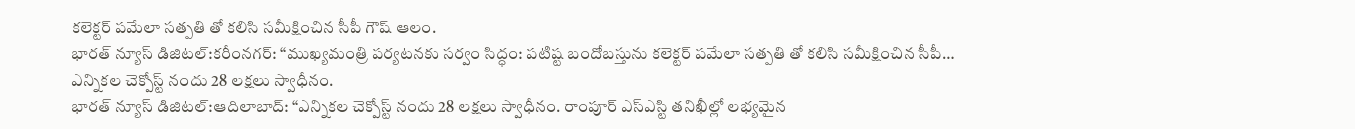కలెక్టర్ పమేలా సత్పతి తో కలిసి సమీక్షించిన సీపీ గౌష్ ఆలం.
భారత్ న్యూస్ డిజిటల్:కరీంనగర్: “ముఖ్యమంత్రి పర్యటనకు సర్వం సిద్ధం: పటిష్ట బందోబస్తును కలెక్టర్ పమేలా సత్పతి తో కలిసి సమీక్షించిన సీపీ…
ఎన్నికల చెక్పోస్ట్ నందు 28 లక్షలు స్వాధీనం.
భారత్ న్యూస్ డిజిటల్:ఆదిలాబాద్: “ఎన్నికల చెక్పోస్ట్ నందు 28 లక్షలు స్వాధీనం. రాంపూర్ ఎస్ఎస్టి తనిఖీల్లో లభ్యమైన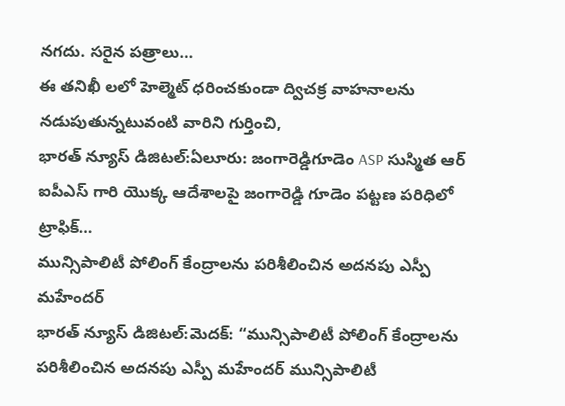నగదు. సరైన పత్రాలు…
ఈ తనిఖీ లలో హెల్మెట్ ధరించకుండా ద్విచక్ర వాహనాలను నడుపుతున్నటువంటి వారిని గుర్తించి,
భారత్ న్యూస్ డిజిటల్:ఏలూరు: జంగారెడ్డిగూడెం ASP సుస్మిత ఆర్ ఐపీఎస్ గారి యొక్క ఆదేశాలపై జంగారెడ్డి గూడెం పట్టణ పరిధిలో ట్రాఫిక్…
మున్సిపాలిటీ పోలింగ్ కేంద్రాలను పరిశీలించిన అదనపు ఎస్పీ మహేందర్
భారత్ న్యూస్ డిజిటల్:మెదక్: “మున్సిపాలిటీ పోలింగ్ కేంద్రాలను పరిశీలించిన అదనపు ఎస్పీ మహేందర్ మున్సిపాలిటీ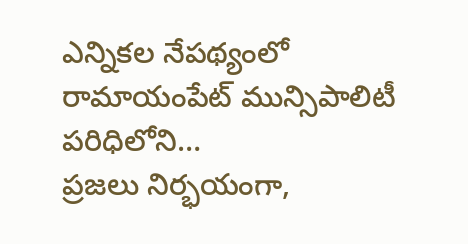ఎన్నికల నేపథ్యంలో రామాయంపేట్ మున్సిపాలిటీ పరిధిలోని…
ప్రజలు నిర్భయంగా,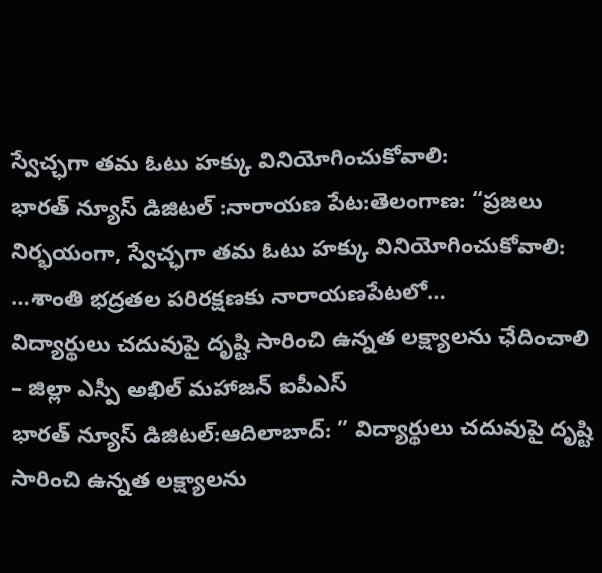స్వేచ్ఛగా తమ ఓటు హక్కు వినియోగించుకోవాలి:
భారత్ న్యూస్ డిజిటల్ :నారాయణ పేట:తెలంగాణ: “ప్రజలు నిర్భయంగా, స్వేచ్ఛగా తమ ఓటు హక్కు వినియోగించుకోవాలి: …శాంతి భద్రతల పరిరక్షణకు నారాయణపేటలో…
విద్యార్థులు చదువుపై దృష్టి సారించి ఉన్నత లక్ష్యాలను ఛేదించాలి – జిల్లా ఎస్పీ అఖిల్ మహాజన్ ఐపీఎస్
భారత్ న్యూస్ డిజిటల్:ఆదిలాబాద్: ” విద్యార్థులు చదువుపై దృష్టి సారించి ఉన్నత లక్ష్యాలను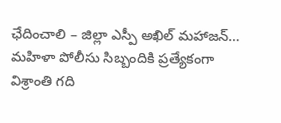ఛేదించాలి – జిల్లా ఎస్పీ అఖిల్ మహాజన్…
మహిళా పోలీసు సిబ్బందికి ప్రత్యేకంగా విశ్రాంతి గది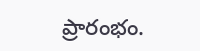ప్రారంభం.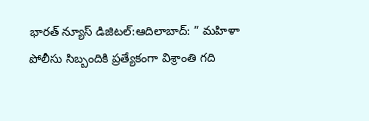భారత్ న్యూస్ డిజిటల్:ఆదిలాబాద్: ” మహిళా పోలీసు సిబ్బందికి ప్రత్యేకంగా విశ్రాంతి గది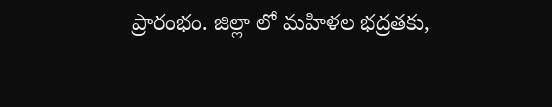ప్రారంభం. జిల్లా లో మహిళల భద్రతకు,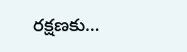రక్షణకు…